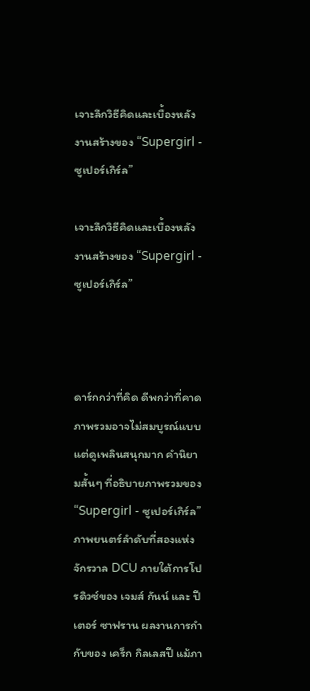เจาะลึกวิธีคิดและเบื้องหลังงานสร้างของ “Supergirl - ซูเปอร์เกิร์ล”

เจาะลึกวิธีคิดและเบื้องหลังงานสร้างของ “Supergirl - ซูเปอร์เกิร์ล”



ดาร์กกว่าที่คิด ดีพกว่าที่คาด ภาพรวมอาจไม่สมบูรณ์แบบ แต่ดูเพลินสนุกมาก คำนิยามสั้นๆ ที่อธิบายภาพรวมของ “Supergirl - ซูเปอร์เกิร์ล” ภาพยนตร์ลำดับที่สองแห่งจักรวาล DCU ภายใต้การโปรดิวซ์ของ เจมส์ กันน์ และ ปีเตอร์ ซาฟราน ผลงานการกำกับของ เคร็ก กิลเลสปี แม้ภา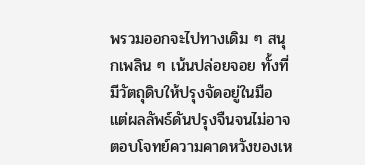พรวมออกจะไปทางเดิม ๆ สนุกเพลิน ๆ เน้นปล่อยจอย ทั้งที่มีวัตถุดิบให้ปรุงจัดอยู่ในมือ แต่ผลลัพธ์ดันปรุงจืนจนไม่อาจตอบโจทย์ความคาดหวังของเห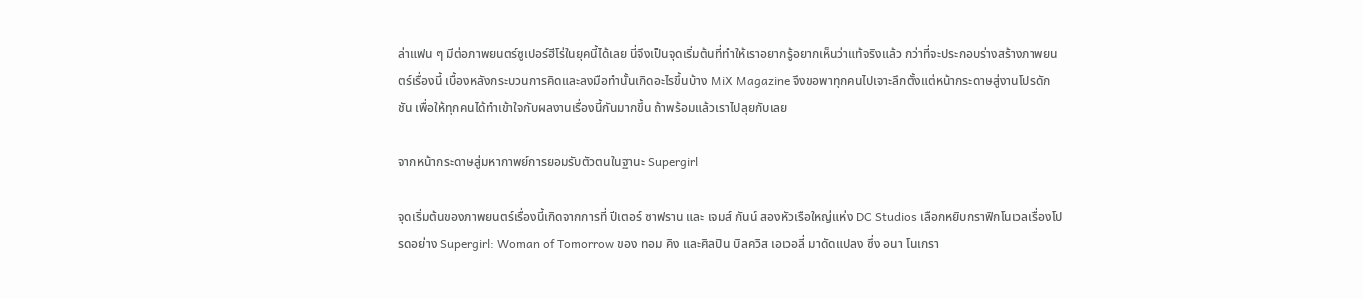ล่าแฟน ๆ มีต่อภาพยนตร์ซูเปอร์ฮีโร่ในยุคนี้ได้เลย นี่จึงเป็นจุดเริ่มต้นที่ทำให้เราอยากรู้อยากเห็นว่าแท้จริงแล้ว กว่าที่จะประกอบร่างสร้างภาพยนตร์เรื่องนี้ เบื้องหลังกระบวนการคิดและลงมือทำนั้นเกิดอะไรขึ้นบ้าง MiX Magazine จึงขอพาทุกคนไปเจาะลึกตั้งแต่หน้ากระดาษสู่งานโปรดักชัน เพื่อให้ทุกคนได้ทำเข้าใจกับผลงานเรื่องนี้กันมากขึ้น ถ้าพร้อมแล้วเราไปลุยกับเลย

จากหน้ากระดาษสู่มหากาพย์การยอมรับตัวตนในฐานะ Supergirl

จุดเริ่มต้นของภาพยนตร์เรื่องนี้เกิดจากการที่ ปีเตอร์ ซาฟราน และ เจมส์ กันน์ สองหัวเรือใหญ่แห่ง DC Studios เลือกหยิบกราฟิกโนเวลเรื่องโปรดอย่าง Supergirl: Woman of Tomorrow ของ ทอม คิง และศิลปิน บิลควิส เอเวอลี่ มาดัดแปลง ซึ่ง อนา โนเกรา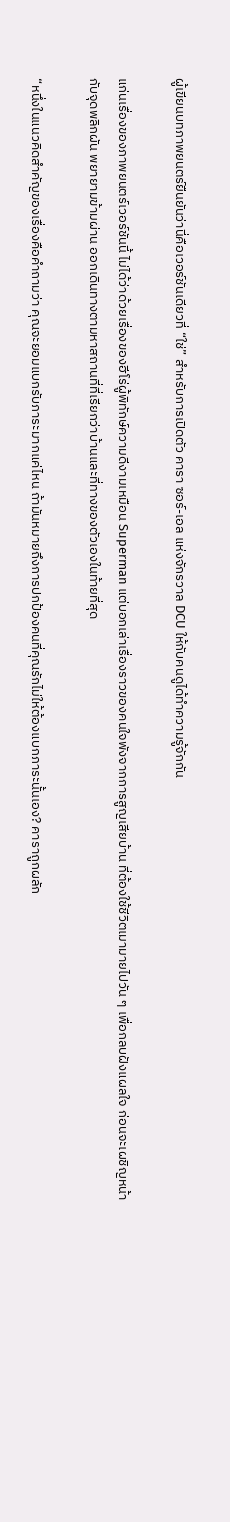ผู้เขียนบทภาพยนตร์ยืนยันว่านี่คือเวอร์ชันเดียวที่ “ใช่” สำหรับการเปิดตัว คารา ซอร์-เอล แห่งจักรวาล DCU ให้กับคนดูได้ทำความรู้จักกัน

แก่นเรื่องของภาพยนตร์เวอร์ชันนี้ ไม่ได้ว่าด้วยเรื่องของฮีโร่ผู้พิทักษ์ความดีงามเหมือน Superman แต่บอกเล่าเรื่องราวของคนใจพังจากการสูญเสียบ้าน ที่ต้องใช้ชีวิตเมามายไปวัน ๆ เพื่อกลบฝังแผลใจ ก่อนจะเผชิญหน้ากับจุดพลิกผัน พยายามข้ามผ่าน ออกเดินทางตามหาสถานที่ที่เรียกว่าบ้านและที่ทางของตัวเองในท้ายที่สุด

“หนึ่งในแนวคิดสำคัญของเรื่องคือคำถามว่า คุณจะยอมแบกรับภาระมากแค่ไหน ถ้ามันหมายถึงการปกป้องคนที่คุณรักไม่ให้ต้องแบกภาระนั้นเอง? คาราถูกผลัก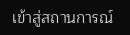เข้าสู่สถานการณ์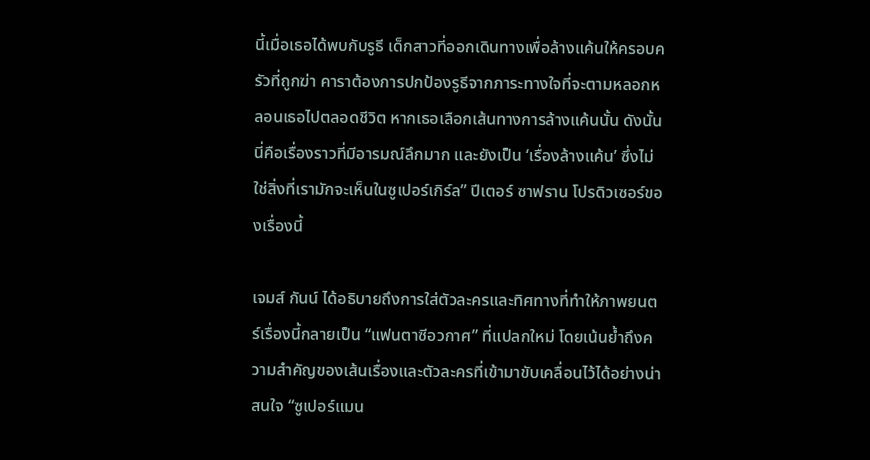นี้เมื่อเธอได้พบกับรูธี เด็กสาวที่ออกเดินทางเพื่อล้างแค้นให้ครอบครัวที่ถูกฆ่า คาราต้องการปกป้องรูธีจากภาระทางใจที่จะตามหลอกหลอนเธอไปตลอดชีวิต หากเธอเลือกเส้นทางการล้างแค้นนั้น ดังนั้นนี่คือเรื่องราวที่มีอารมณ์ลึกมาก และยังเป็น ‘เรื่องล้างแค้น’ ซึ่งไม่ใช่สิ่งที่เรามักจะเห็นในซูเปอร์เกิร์ล” ปีเตอร์ ซาฟราน โปรดิวเซอร์ของเรื่องนี้

เจมส์ กันน์ ได้อธิบายถึงการใส่ตัวละครและทิศทางที่ทำให้ภาพยนตร์เรื่องนี้กลายเป็น “แฟนตาซีอวกาศ” ที่แปลกใหม่ โดยเน้นย้ำถึงความสำคัญของเส้นเรื่องและตัวละครที่เข้ามาขับเคลื่อนไว้ได้อย่างน่าสนใจ “ซูเปอร์แมน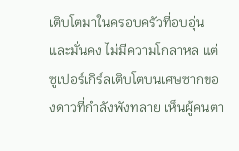เติบโตมาในครอบครัวที่อบอุ่นและมั่นคง ไม่มีความโกลาหล แต่ซูเปอร์เกิร์ลเติบโตบนเศษซากของดาวที่กำลังพังทลาย เห็นผู้คนตา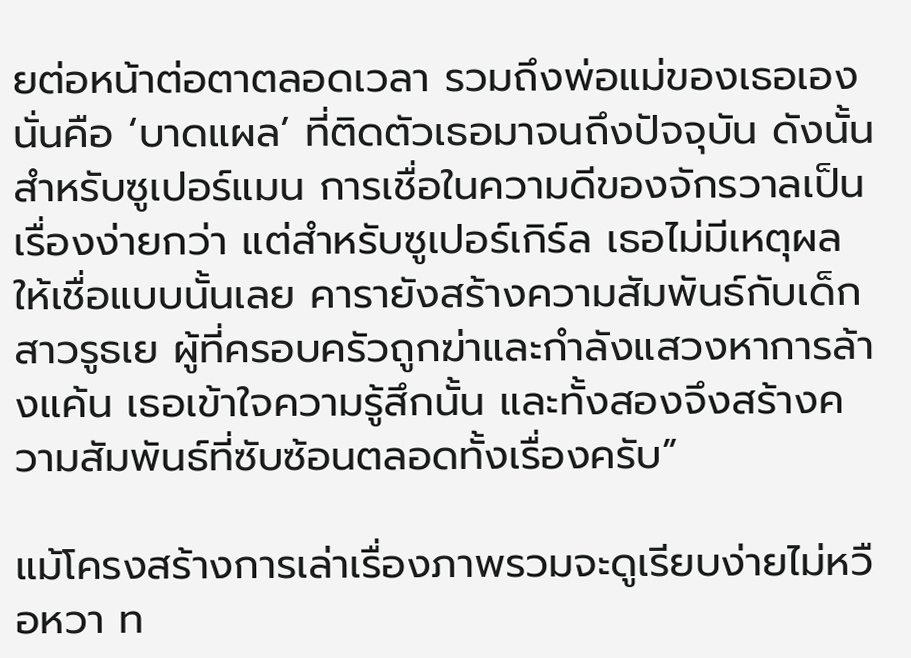ยต่อหน้าต่อตาตลอดเวลา รวมถึงพ่อแม่ของเธอเอง นั่นคือ ‘บาดแผล’ ที่ติดตัวเธอมาจนถึงปัจจุบัน ดังนั้นสำหรับซูเปอร์แมน การเชื่อในความดีของจักรวาลเป็นเรื่องง่ายกว่า แต่สำหรับซูเปอร์เกิร์ล เธอไม่มีเหตุผลให้เชื่อแบบนั้นเลย คารายังสร้างความสัมพันธ์กับเด็กสาวรูธเย ผู้ที่ครอบครัวถูกฆ่าและกำลังแสวงหาการล้างแค้น เธอเข้าใจความรู้สึกนั้น และทั้งสองจึงสร้างความสัมพันธ์ที่ซับซ้อนตลอดทั้งเรื่องครับ”

แม้โครงสร้างการเล่าเรื่องภาพรวมจะดูเรียบง่ายไม่หวือหวา ท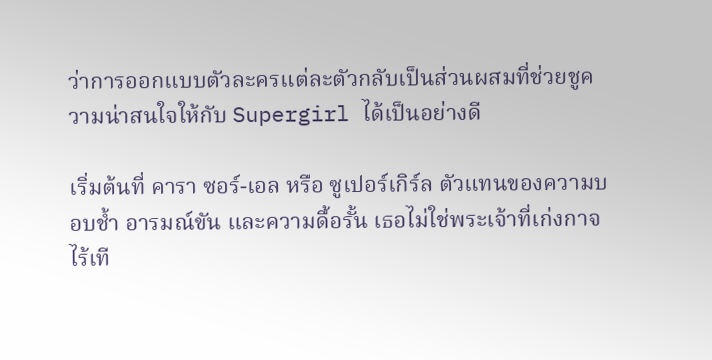ว่าการออกแบบตัวละครแต่ละตัวกลับเป็นส่วนผสมที่ช่วยชูความน่าสนใจให้กับ Supergirl ได้เป็นอย่างดี

เริ่มต้นที่ คารา ซอร์-เอล หรือ ซูเปอร์เกิร์ล ตัวแทนของความบอบช้ำ อารมณ์ขัน และความดื้อรั้น เธอไม่ใช่พระเจ้าที่เก่งกาจไร้เที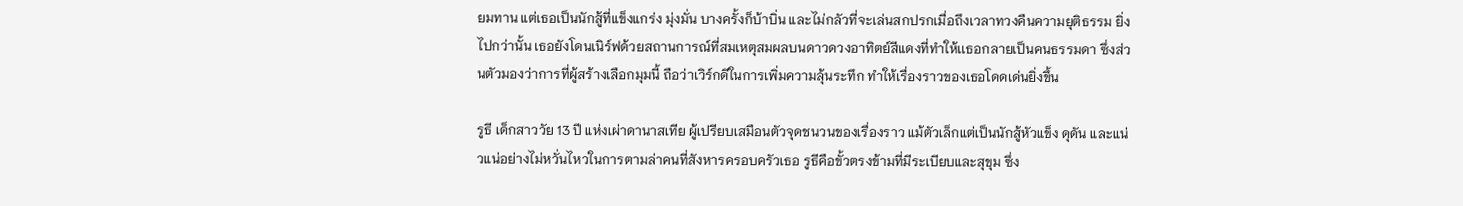ยมทาน แต่เธอเป็นนักสู้ที่แข็งแกร่ง มุ่งมั่น บางครั้งก็บ้าบิ่น และไม่กลัวที่จะเล่นสกปรกเมื่อถึงเวลาทวงคืนความยุติธรรม ยิ่งไปกว่านั้น เธอยังโดนเนิร์ฟด้วยสถานการณ์ที่สมเหตุสมผลบนดาวดวงอาทิตย์สีแดงที่ทำให้เเธอกลายเป็นคนธรรมดา ซึ่งส่วนตัวมองว่าการที่ผู้สร้างเลือกมุมนี้ ถือว่าเวิร์กดีในการเพิ่มความลุ้นระทึก ทำให้เรื่องราวของเธอโดดเด่นยิ่งขึ้น

รูธี เด็กสาววัย 13 ปี แห่งเผ่าดานาสเทีย ผู้เปรียบเสมือนตัวจุดชนวนของเรื่องราว แม้ตัวเล็กแต่เป็นนักสู้หัวแข็ง ดุดัน และแน่วแน่อย่างไม่หวั่นไหวในการตามล่าคนที่สังหารครอบครัวเธอ รูธีคือขั้วตรงข้ามที่มีระเบียบและสุขุม ซึ่ง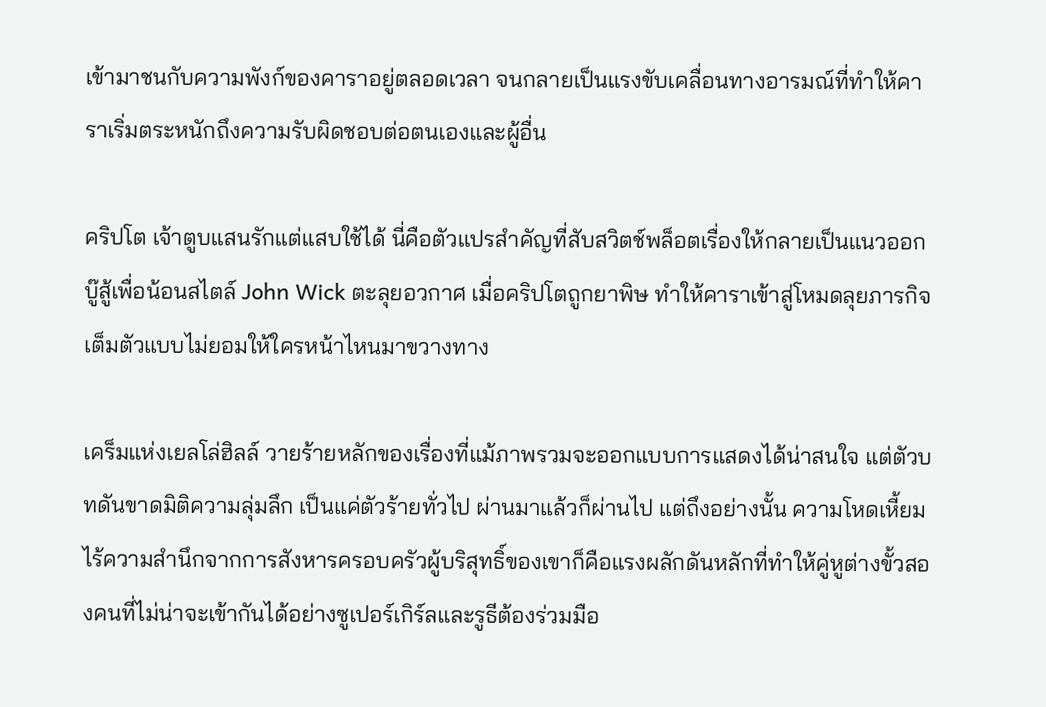เข้ามาชนกับความพังก์ของคาราอยู่ตลอดเวลา จนกลายเป็นแรงขับเคลื่อนทางอารมณ์ที่ทำให้คาราเริ่มตระหนักถึงความรับผิดชอบต่อตนเองและผู้อื่น

คริปโต เจ้าตูบแสนรักแต่แสบใช้ได้ นี่คือตัวแปรสำคัญที่สับสวิตช์พล็อตเรื่องให้กลายเป็นแนวออกบู๊สู้เพื่อน้อนสไตล์ John Wick ตะลุยอวกาศ เมื่อคริปโตถูกยาพิษ ทำให้คาราเข้าสู่โหมดลุยภารกิจเต็มตัวแบบไม่ยอมให้ใครหน้าไหนมาขวางทาง

เคร็มแห่งเยลโล่ฮิลล์ วายร้ายหลักของเรื่องที่แม้ภาพรวมจะออกแบบการแสดงได้น่าสนใจ แต่ตัวบทดันขาดมิติความลุ่มลึก เป็นแค่ตัวร้ายทั่วไป ผ่านมาแล้วก็ผ่านไป แต่ถึงอย่างนั้น ความโหดเหี้ยมไร้ความสำนึกจากการสังหารครอบครัวผู้บริสุทธิ์ของเขาก็คือแรงผลักดันหลักที่ทำให้คู่หูต่างขั้วสองคนที่ไม่น่าจะเข้ากันได้อย่างซูเปอร์เกิร์ลและรูธีต้องร่วมมือ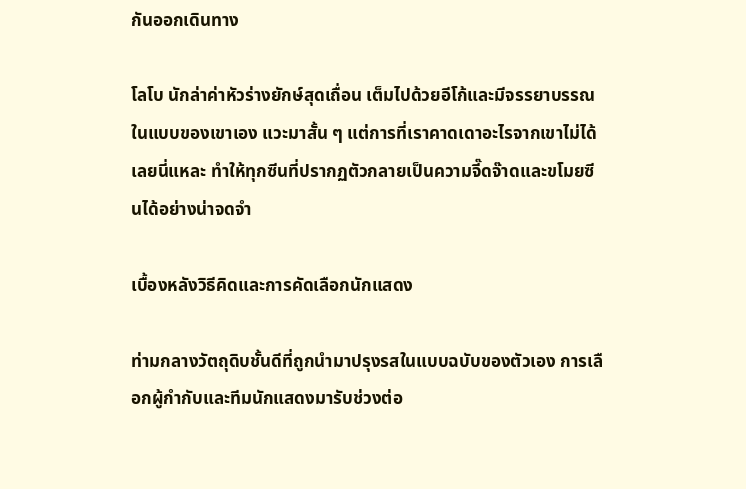กันออกเดินทาง

โลโบ นักล่าค่าหัวร่างยักษ์สุดเถื่อน เต็มไปด้วยอีโก้และมีจรรยาบรรณในแบบของเขาเอง แวะมาสั้น ๆ แต่การที่เราคาดเดาอะไรจากเขาไม่ได้เลยนี่แหละ ทำให้ทุกซีนที่ปรากฏตัวกลายเป็นความจี๊ดจ๊าดและขโมยซีนได้อย่างน่าจดจำ

เบื้องหลังวิธีคิดและการคัดเลือกนักแสดง

ท่ามกลางวัตถุดิบชั้นดีที่ถูกนำมาปรุงรสในแบบฉบับของตัวเอง การเลือกผู้กำกับและทีมนักแสดงมารับช่วงต่อ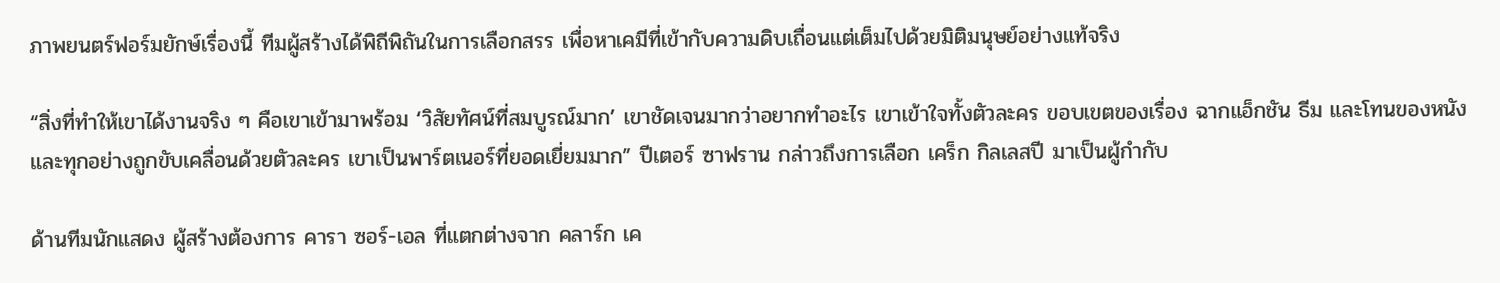ภาพยนตร์ฟอร์มยักษ์เรื่องนี้ ทีมผู้สร้างได้พิถีพิถันในการเลือกสรร เพื่อหาเคมีที่เข้ากับความดิบเถื่อนแต่เต็มไปด้วยมิติมนุษย์อย่างแท้จริง

“สิ่งที่ทำให้เขาได้งานจริง ๆ คือเขาเข้ามาพร้อม ‘วิสัยทัศน์ที่สมบูรณ์มาก’ เขาชัดเจนมากว่าอยากทำอะไร เขาเข้าใจทั้งตัวละคร ขอบเขตของเรื่อง ฉากแอ็กชัน ธีม และโทนของหนัง และทุกอย่างถูกขับเคลื่อนด้วยตัวละคร เขาเป็นพาร์ตเนอร์ที่ยอดเยี่ยมมาก” ปีเตอร์ ซาฟราน กล่าวถึงการเลือก เคร็ก กิลเลสปี มาเป็นผู้กำกับ

ด้านทีมนักแสดง ผู้สร้างต้องการ คารา ซอร์-เอล ที่แตกต่างจาก คลาร์ก เค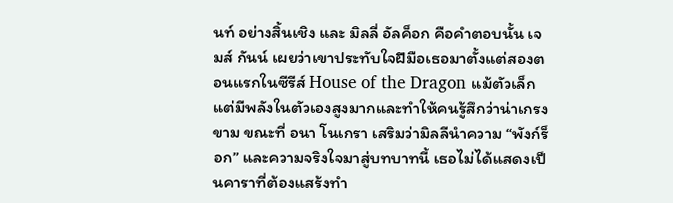นท์ อย่างสิ้นเชิง และ มิลลี่ อัลค็อก คือคำตอบนั้น เจมส์ กันน์ เผยว่าเขาประทับใจฝีมือเธอมาตั้งแต่สองตอนแรกในซีรีส์ House of the Dragon แม้ตัวเล็กแต่มีพลังในตัวเองสูงมากและทำให้คนรู้สึกว่าน่าเกรงขาม ขณะที่ อนา โนเกรา เสริมว่ามิลลีนำความ “พังก์ร็อก” และความจริงใจมาสู่บทบาทนี้ เธอไม่ได้แสดงเป็นคาราที่ต้องแสร้งทำ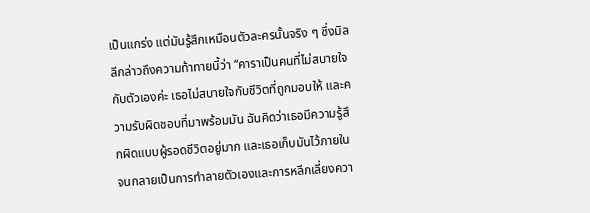เป็นแกร่ง แต่มันรู้สึกเหมือนตัวละครนั้นจริง ๆ ซึ่งมิลลีกล่าวถึงความท้าทายนี้ว่า “คาราเป็นคนที่ไม่สบายใจกับตัวเองค่ะ เธอไม่สบายใจกับชีวิตที่ถูกมอบให้ และความรับผิดชอบที่มาพร้อมมัน ฉันคิดว่าเธอมีความรู้สึกผิดแบบผู้รอดชีวิตอยู่มาก และเธอเก็บมันไว้ภายใน จนกลายเป็นการทำลายตัวเองและการหลีกเลี่ยงควา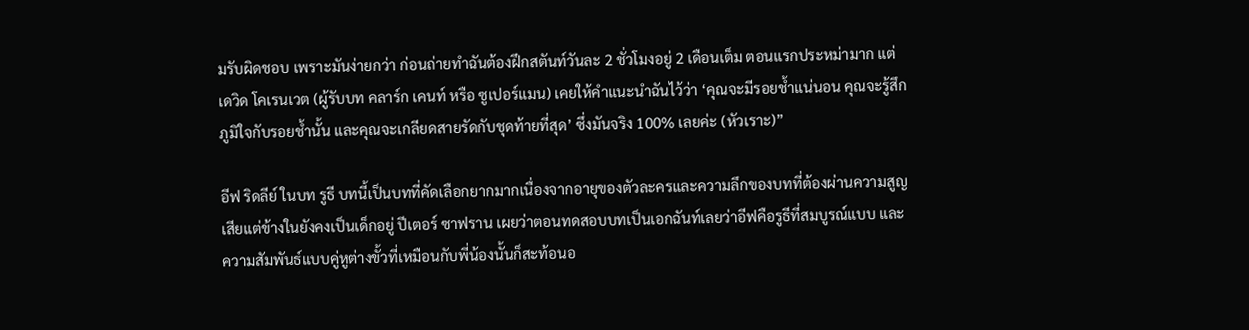มรับผิดชอบ เพราะมันง่ายกว่า ก่อนถ่ายทำฉันต้องฝึกสตันท์วันละ 2 ชั่วโมงอยู่ 2 เดือนเต็ม ตอนแรกประหม่ามาก แต่ เดวิด โคเรนเวต (ผู้รับบท คลาร์ก เคนท์ หรือ ซูเปอร์แมน) เคยให้คำแนะนำฉันไว้ว่า ‘คุณจะมีรอยช้ำแน่นอน คุณจะรู้สึกภูมิใจกับรอยช้ำนั้น และคุณจะเกลียดสายรัดกับชุดท้ายที่สุด’ ซึ่งมันจริง 100% เลยค่ะ (หัวเราะ)”

อีฟ ริดลีย์ ในบท รูธี บทนี้เป็นบทที่คัดเลือกยากมากเนื่องจากอายุของตัวละครและความลึกของบทที่ต้องผ่านความสูญเสียแต่ข้างในยังคงเป็นเด็กอยู่ ปีเตอร์ ซาฟราน เผยว่าตอนทดสอบบทเป็นเอกฉันท์เลยว่าอีฟคือรูธีที่สมบูรณ์แบบ และความสัมพันธ์แบบคู่หูต่างขั้วที่เหมือนกับพี่น้องนั้นก็สะท้อนอ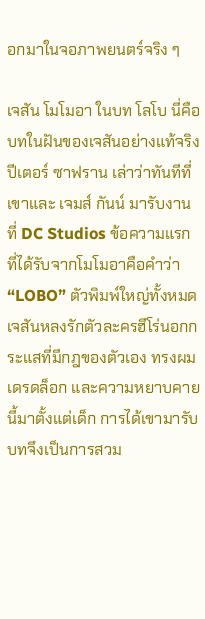อกมาในจอภาพยนตร์จริง ๆ

เจสัน โมโมอา ในบท โลโบ นี่คือบทในฝันของเจสันอย่างแท้จริง ปีเตอร์ ซาฟราน เล่าว่าทันทีที่เขาและ เจมส์ กันน์ มารับงานที่ DC Studios ข้อความแรกที่ได้รับจากโมโมอาคือคำว่า “LOBO” ตัวพิมพ์ใหญ่ทั้งหมด เจสันหลงรักตัวละครฮีโร่นอกกระแสที่มีกฎของตัวเอง ทรงผมเดรดล็อก และความหยาบคายนี้มาตั้งแต่เด็ก การได้เขามารับบทจึงเป็นการสวม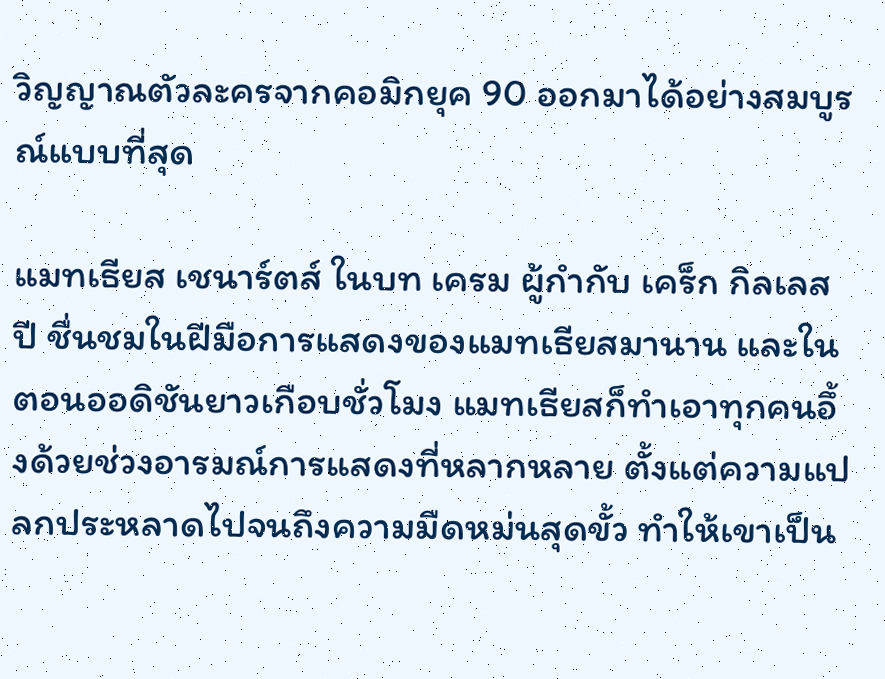วิญญาณตัวละครจากคอมิกยุค 90 ออกมาได้อย่างสมบูรณ์แบบที่สุด

แมทเธียส เชนาร์ตส์ ในบท เครม ผู้กำกับ เคร็ก กิลเลสปี ชื่นชมในฝีมือการแสดงของแมทเธียสมานาน และในตอนออดิชันยาวเกือบชั่วโมง แมทเธียสก็ทำเอาทุกคนอึ้งด้วยช่วงอารมณ์การแสดงที่หลากหลาย ตั้งแต่ความแปลกประหลาดไปจนถึงความมืดหม่นสุดขั้ว ทำให้เขาเป็น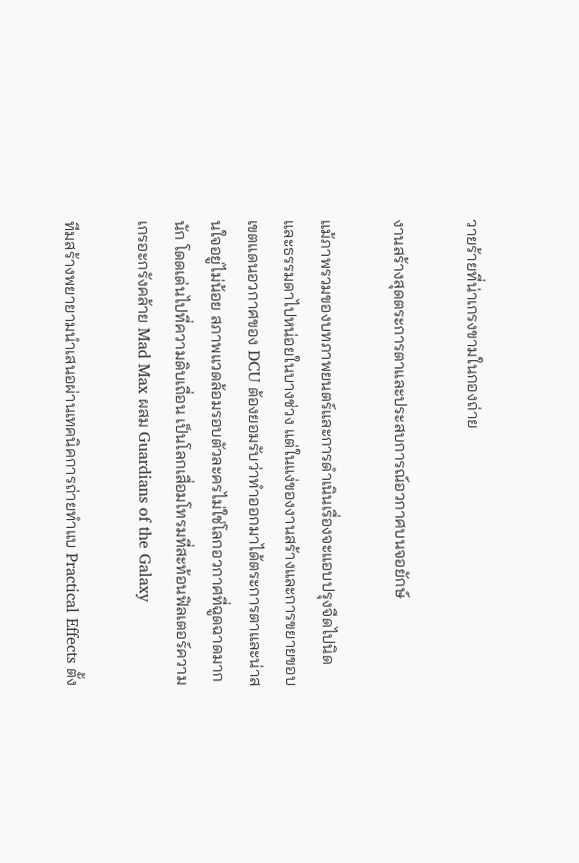วายร้ายที่น่าเกรงขามในกองถ่าย

งานสร้างสุดตระการตาและประสบการณ์อวกาศบนจอยักษ์

แม้ภาพรวมของบทภาพยนตร์และการดำเนินเรื่องจะแอบปรุงจืดไปนิดและธรรมดาไปหน่อยในบางช่วง แต่ในแง่ของงานสร้างและการขยายขอบเขตแดนอวกาศของ DCU ต้องยอมรับว่าทำออกมาได้ตระการตาและน่าสนใจอยู่ไม่น้อย สภาพแวดล้อมรอบตัวละครไม่ใช่โลกอวกาศที่ฉูดฉาดมากนัก โดดเด่นไปที่ความดิบเถื่อน เป็นโลกเสื่อมโทรมที่สะท้อนฟิลเตอร์ความเกรอะกรังคล้าย Mad Max ผสม Guardians of the Galaxy

ทีมสร้างพยายามนำเสนอผ่านเทคนิคการถ่ายทำแบ Practical Effects ตั้ง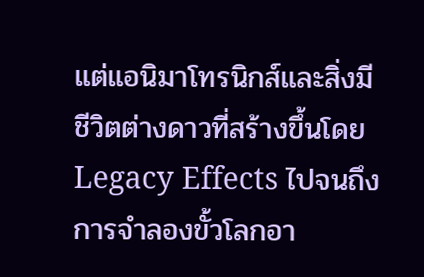แต่แอนิมาโทรนิกส์และสิ่งมีชีวิตต่างดาวที่สร้างขึ้นโดย Legacy Effects ไปจนถึงการจำลองขั้วโลกอา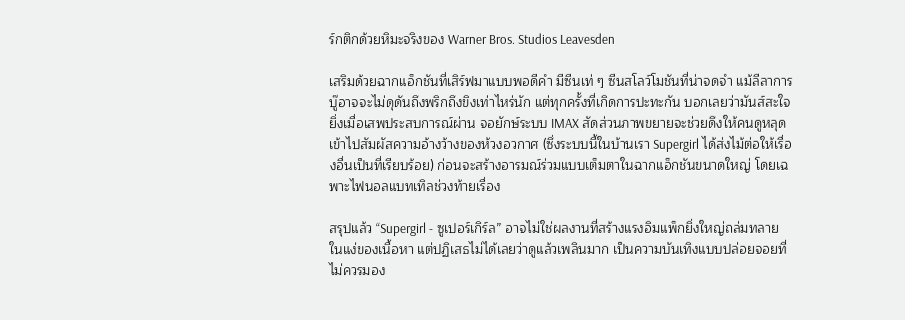ร์กติกด้วยหิมะจริงของ Warner Bros. Studios Leavesden

เสริมด้วยฉากแอ็กชันที่เสิร์ฟมาแบบพอดีคำ มีซีนเท่ ๆ ซีนสโลว์โมชันที่น่าจดจำ แม้ลีลาการบู๊อาจจะไม่ดุดันถึงพริกถึงขิงเท่าไหร่นัก แต่ทุกครั้งที่เกิดการปะทะกัน บอกเลยว่ามันส์สะใจ ยิ่งเมื่อเสพประสบการณ์ผ่าน จอยักษ์ระบบ IMAX สัดส่วนภาพขยายจะช่วยดึงให้คนดูหลุดเข้าไปสัมผัสความอ้างว้างของห้วงอวกาศ (ซึ่งระบบนี้ในบ้านเรา Supergirl ได้ส่งไม้ต่อให้เรื่องอื่นเป็นที่เรียบร้อย) ก่อนจะสร้างอารมณ์ร่วมแบบเต็มตาในฉากแอ็กชันขนาดใหญ่ โดยเฉพาะไฟนอลแบทเทิลช่วงท้ายเรื่อง

สรุปแล้ว “Supergirl - ซูเปอร์เกิร์ล” อาจไม่ใช่ผลงานที่สร้างแรงอิมแพ็กยิ่งใหญ่ถล่มทลายในแง่ของเนื้อหา แต่ปฏิเสธไม่ได้เลยว่าดูแล้วเพลินมาก เป็นความบันเทิงแบบปล่อยจอยที่ไม่ควรมอง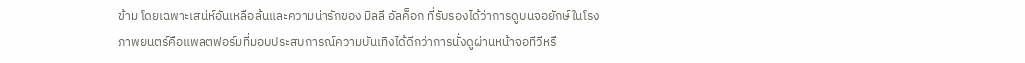ข้าม โดยเฉพาะเสน่ห์อันเหลือล้นและความน่ารักของ มิลลี อัลค็อก ที่รับรองได้ว่าการดูบนจอยักษ์ในโรงภาพยนตร์คือแพลตฟอร์มที่มอบประสบการณ์ความบันเทิงได้ดีกว่าการนั่งดูผ่านหน้าจอทีวีหรื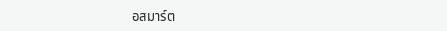อสมาร์ต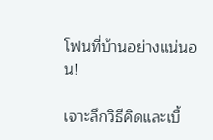โฟนที่บ้านอย่างแน่นอน!

เจาะลึกวิธีคิดและเบื้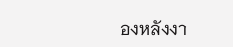องหลังงา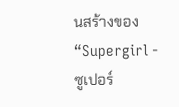นสร้างของ “Supergirl - ซูเปอร์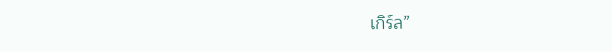เกิร์ล”